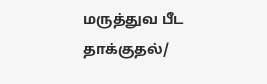மருத்துவ பீட தாக்குதல்/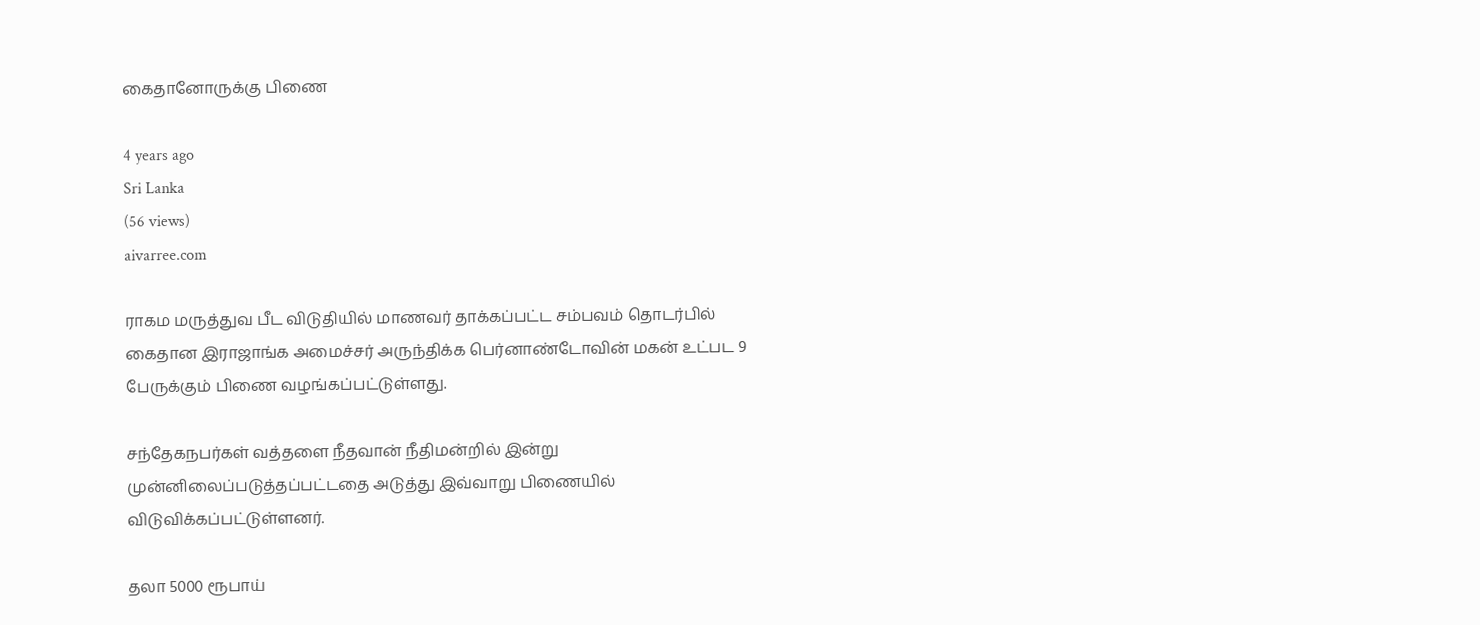கைதானோருக்கு பிணை

4 years ago
Sri Lanka
(56 views)
aivarree.com

ராகம மருத்துவ பீட விடுதியில் மாணவர் தாக்கப்பட்ட சம்பவம் தொடர்பில் கைதான இராஜாங்க அமைச்சர் அருந்திக்க பெர்னாண்டோவின் மகன் உட்பட 9 பேருக்கும் பிணை வழங்கப்பட்டுள்ளது.

சந்தேகநபர்கள் வத்தளை நீதவான் நீதிமன்றில் இன்று முன்னிலைப்படுத்தப்பட்டதை அடுத்து இவ்வாறு பிணையில் விடுவிக்கப்பட்டுள்ளனர்.

தலா 5000 ரூபாய்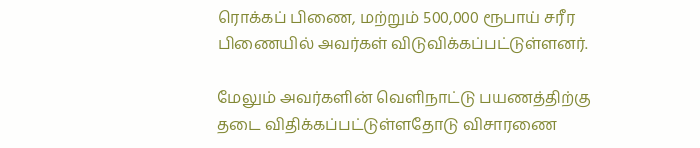ரொக்கப் பிணை, மற்றும் 500,000 ரூபாய் சரீர பிணையில் அவர்கள் விடுவிக்கப்பட்டுள்ளனர்.

மேலும் அவர்களின் வெளிநாட்டு பயணத்திற்கு தடை விதிக்கப்பட்டுள்ளதோடு விசாரணை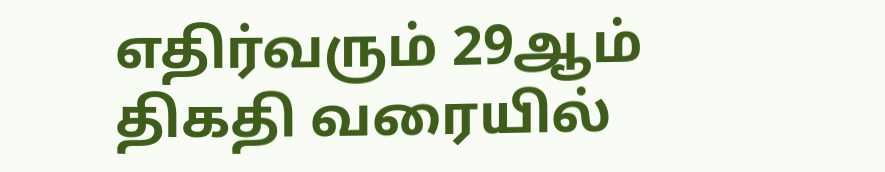எதிர்வரும் 29ஆம் திகதி வரையில்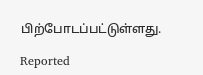பிற்போடப்பட்டுள்ளது.

Reported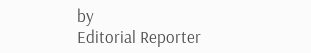by
Editorial Reporter